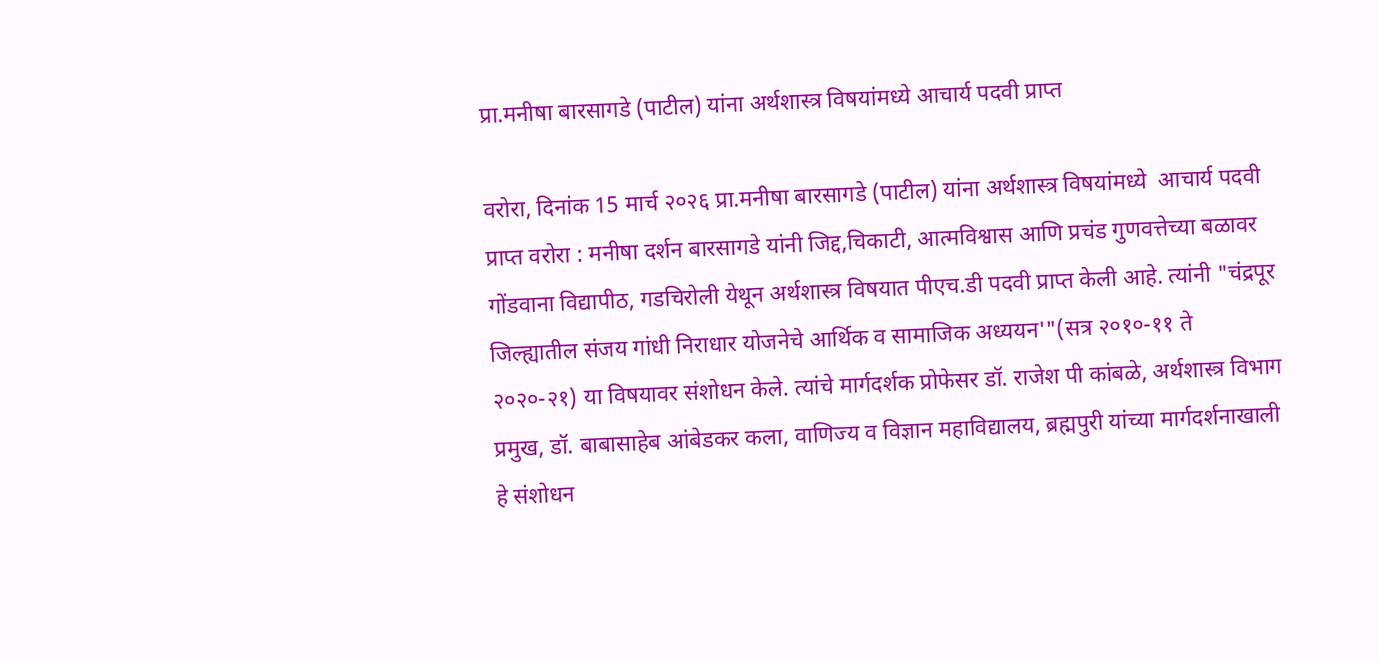प्रा.मनीषा बारसागडे (पाटील) यांना अर्थशास्त्र विषयांमध्ये आचार्य पदवी प्राप्त

वरोरा, दिनांक 15 मार्च २०२६ प्रा.मनीषा बारसागडे (पाटील) यांना अर्थशास्त्र विषयांमध्ये  आचार्य पदवी प्राप्त वरोरा : मनीषा दर्शन बारसागडे यांनी जिद्द,चिकाटी, आत्मविश्वास आणि प्रचंड गुणवत्तेच्या बळावर गोंडवाना विद्यापीठ, गडचिरोली येथून अर्थशास्त्र विषयात पीएच.डी पदवी प्राप्त केली आहे. त्यांनी "चंद्रपूर जिल्ह्यातील संजय गांधी निराधार योजनेचे आर्थिक व सामाजिक अध्ययन'"(सत्र २०१०-११ ते २०२०-२१) या विषयावर संशोधन केले. त्यांचे मार्गदर्शक प्रोफेसर डॉ. राजेश पी कांबळे, अर्थशास्त्र विभाग प्रमुख, डॉ. बाबासाहेब आंबेडकर कला, वाणिज्य व विज्ञान महाविद्यालय, ब्रह्मपुरी यांच्या मार्गदर्शनाखाली हे संशोधन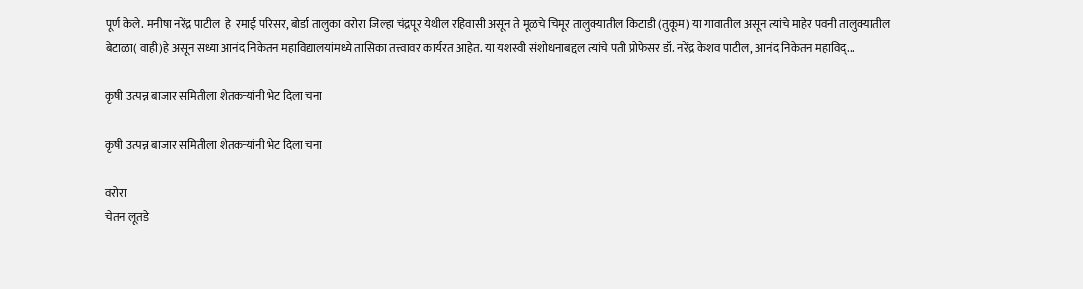पूर्ण केले. मनीषा नरेंद्र पाटील  हे  रमाई परिसर, बोर्डा तालुका वरोरा जिल्हा चंद्रपूर येथील रहिवासी असून ते मूळचे चिमूर तालुक्यातील किटाडी (तुकूम) या गावातील असून त्यांचे माहेर पवनी तालुक्यातील बेटाळा( वाही)हे असून सध्या आनंद निकेतन महाविद्यालयांमध्ये तासिका तत्त्वावर कार्यरत आहेत. या यशस्वी संशोधनाबद्दल त्यांचे पती प्रोफेसर डॉ. नरेंद्र केशव पाटील, आनंद निकेतन महाविद्...

कृषी उत्पन्न बाजार समितीला शेतकऱ्यांनी भेट दिला चना

कृषी उत्पन्न बाजार समितीला शेतकऱ्यांनी भेट दिला चना

वरोरा
चेतन लूतडे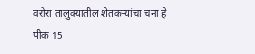वरोरा तालुक्यातील शेतकऱ्यांचा चना हे पीक 15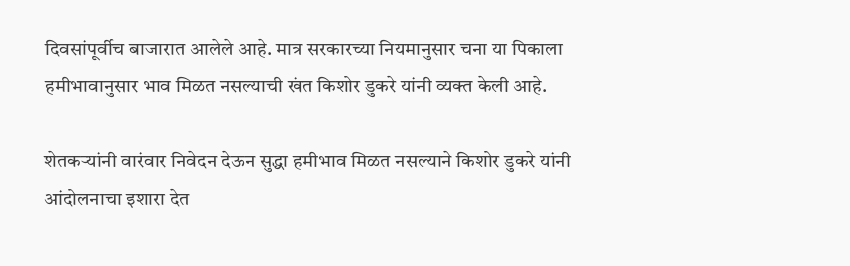दिवसांपूर्वीच बाजारात आलेले आहे. मात्र सरकारच्या नियमानुसार चना या पिकाला हमीभावानुसार भाव मिळत नसल्याची खंत किशोर डुकरे यांनी व्यक्त केली आहे.

शेतकऱ्यांनी वारंवार निवेदन देऊन सुद्धा हमीभाव मिळत नसल्याने किशोर डुकरे यांनी आंदोलनाचा इशारा देत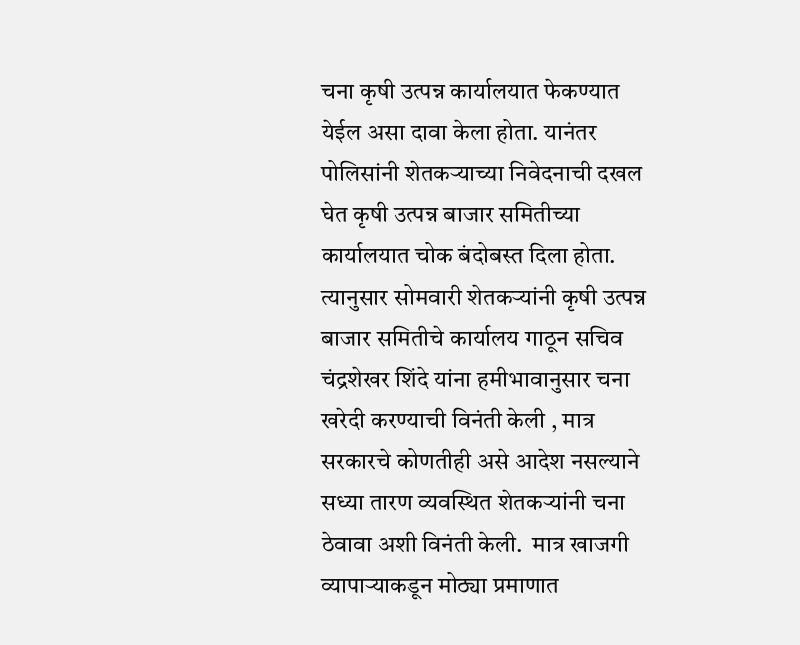चना कृषी उत्पन्न कार्यालयात फेकण्यात येईल असा दावा केला होता. यानंतर पोलिसांनी शेतकऱ्याच्या निवेदनाची दखल घेत कृषी उत्पन्न बाजार समितीच्या कार्यालयात चोक बंदोबस्त दिला होता. त्यानुसार सोमवारी शेतकऱ्यांनी कृषी उत्पन्न बाजार समितीचे कार्यालय गाठून सचिव चंद्रशेखर शिंदे यांना हमीभावानुसार चना खरेदी करण्याची विनंती केली , मात्र सरकारचे कोणतीही असे आदेश नसल्याने सध्या तारण व्यवस्थित शेतकऱ्यांनी चना ठेवावा अशी विनंती केली.  मात्र खाजगी व्यापाऱ्याकडून मोठ्या प्रमाणात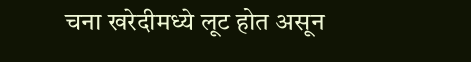चना खरेदीमध्ये लूट होत असून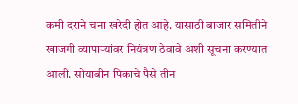कमी दराने चना खरेदी होत आहे. यासाठी बाजार समितीने खाजगी व्यापाऱ्यांवर नियंत्रण ठेवावे अशी सूचना करण्यात आली. सोयाबीन पिकाचे पैसे तीन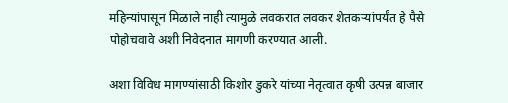महिन्यांपासून मिळाले नाही त्यामुळे लवकरात लवकर शेतकऱ्यांपर्यंत हे पैसे पोहोचवावे अशी निवेदनात मागणी करण्यात आली.

अशा विविध मागण्यांसाठी किशोर डुकरे यांच्या नेतृत्वात कृषी उत्पन्न बाजार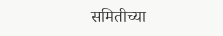समितीच्या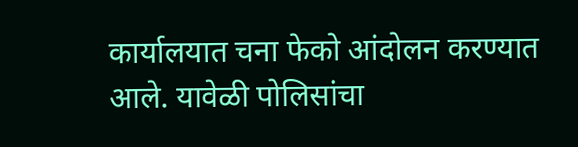कार्यालयात चना फेको आंदोलन करण्यात आले. यावेळी पोलिसांचा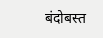बंदोबस्त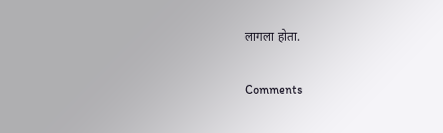लागला होता.

Comments